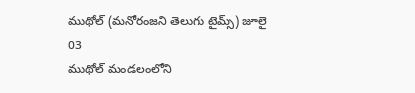ముథోల్ (మనోరంజని తెలుగు టైమ్స్) జూలై 03
ముథోల్ మండలంలోని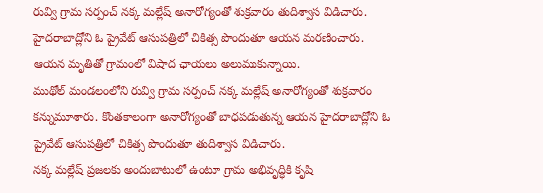రువ్వి గ్రామ సర్పంచ్ నక్క మల్లేష్ అనారోగ్యంతో శుక్రవారం తుదిశ్వాస విడిచారు. హైదరాబాద్లోని ఓ ప్రైవేట్ ఆసుపత్రిలో చికిత్స పొందుతూ ఆయన మరణించారు. ఆయన మృతితో గ్రామంలో విషాద ఛాయలు అలుముకున్నాయి.
ముథోల్ మండలంలోని రువ్వి గ్రామ సర్పంచ్ నక్క మల్లేష్ అనారోగ్యంతో శుక్రవారం కన్నుమూశారు. కొంతకాలంగా అనారోగ్యంతో బాధపడుతున్న ఆయన హైదరాబాద్లోని ఓ ప్రైవేట్ ఆసుపత్రిలో చికిత్స పొందుతూ తుదిశ్వాస విడిచారు.
నక్క మల్లేష్ ప్రజలకు అందుబాటులో ఉంటూ గ్రామ అభివృద్ధికి కృషి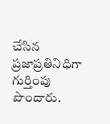చేసిన ప్రజాప్రతినిధిగా గుర్తింపు పొందారు.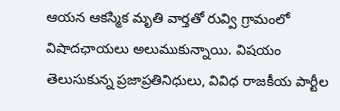ఆయన ఆకస్మిక మృతి వార్తతో రువ్వి గ్రామంలో విషాదఛాయలు అలుముకున్నాయి. విషయం తెలుసుకున్న ప్రజాప్రతినిధులు, వివిధ రాజకీయ పార్టీల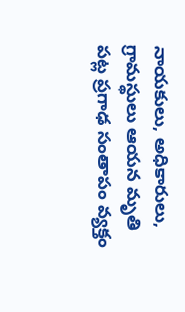నాయకులు, అధికారులు, గ్రామస్థులు ఆయన మృతి పట్ల ప్రగాఢ సంతాపం వ్యక్తం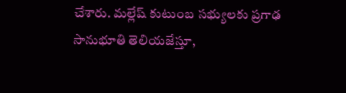చేశారు. మల్లేష్ కుటుంబ సభ్యులకు ప్రగాఢ సానుభూతి తెలియజేస్తూ,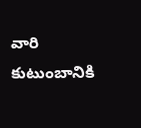వారి కుటుంబానికి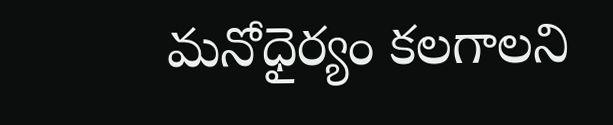మనోధైర్యం కలగాలని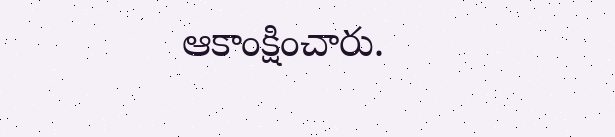ఆకాంక్షించారు.